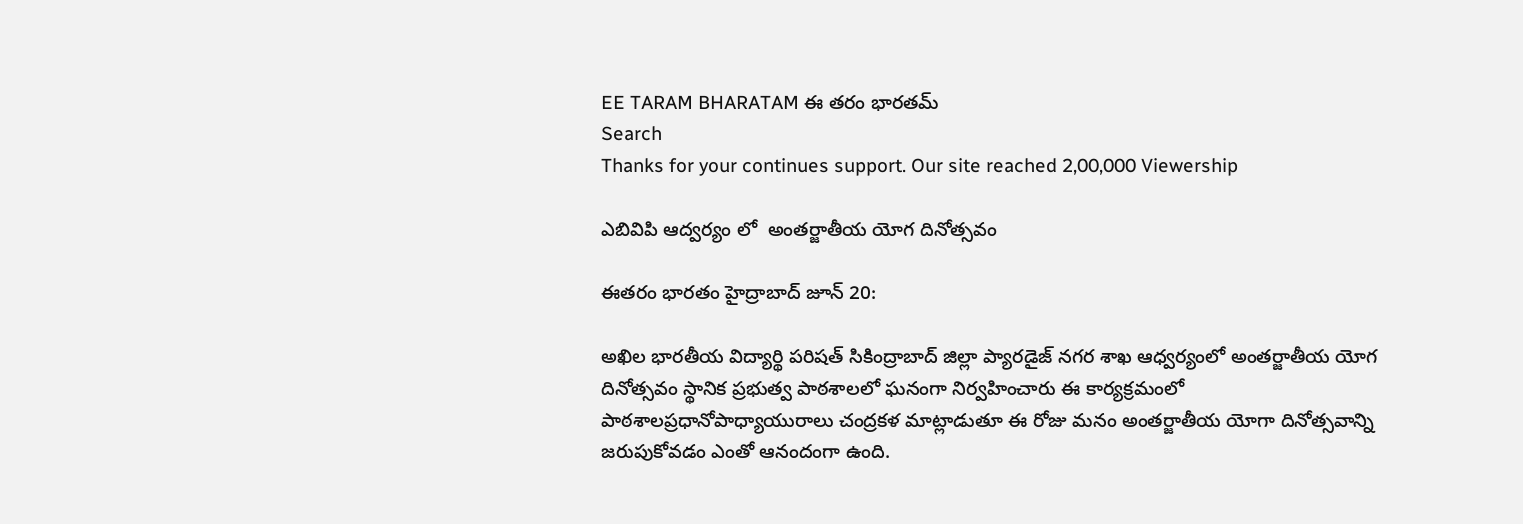EE TARAM BHARATAM ఈ తరం భారతమ్
Search
Thanks for your continues support. Our site reached 2,00,000 Viewership

ఎబివిపి ఆద్వర్యం లో  అంతర్జాతీయ యోగ దినోత్సవం

ఈతరం భారతం హైద్రాబాద్ జూన్ 20:

అఖిల భారతీయ విద్యార్థి పరిషత్ సికింద్రాబాద్ జిల్లా ప్యారడైజ్ నగర శాఖ ఆధ్వర్యంలో అంతర్జాతీయ యోగ దినోత్సవం స్థానిక ప్రభుత్వ పాఠశాలలో ఘనంగా నిర్వహించారు ఈ కార్యక్రమంలో పాఠశాలప్రధానోపాధ్యాయురాలు చంద్రకళ మాట్లాడుతూ ఈ రోజు మనం అంతర్జాతీయ యోగా దినోత్సవాన్ని జరుపుకోవడం ఎంతో ఆనందంగా ఉంది.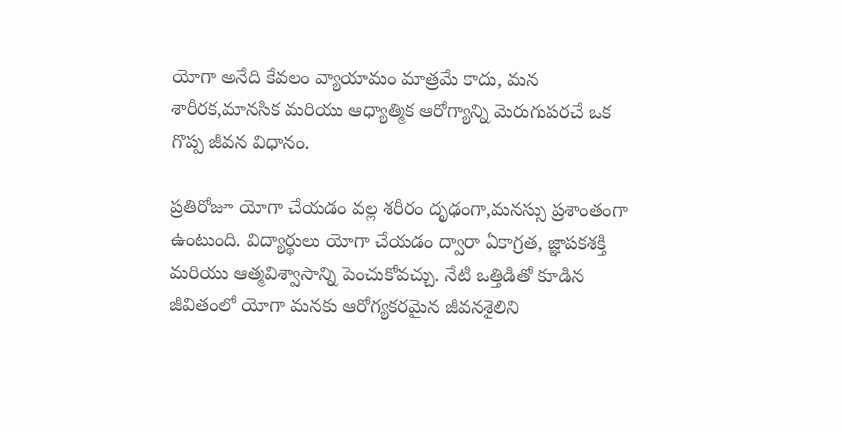యోగా అనేది కేవలం వ్యాయామం మాత్రమే కాదు, మన శారీరక,మానసిక మరియు ఆధ్యాత్మిక ఆరోగ్యాన్ని మెరుగుపరచే ఒక గొప్ప జీవన విధానం.

ప్రతిరోజూ యోగా చేయడం వల్ల శరీరం దృఢంగా,మనస్సు ప్రశాంతంగా ఉంటుంది. విద్యార్థులు యోగా చేయడం ద్వారా ఏకాగ్రత, జ్ఞాపకశక్తి మరియు ఆత్మవిశ్వాసాన్ని పెంచుకోవచ్చు. నేటి ఒత్తిడితో కూడిన జీవితంలో యోగా మనకు ఆరోగ్యకరమైన జీవనశైలిని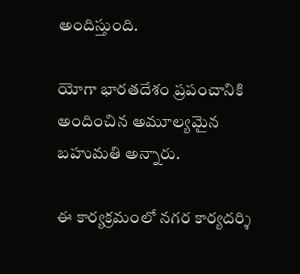అందిస్తుంది.

యోగా భారతదేశం ప్రపంచానికి అందించిన అమూల్యమైన బహుమతి అన్నారు.

ఈ కార్యక్రమంలో నగర కార్యదర్శి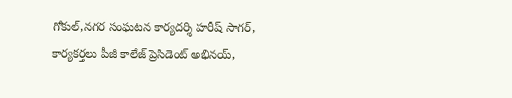గోకుల్,నగర సంఘటన కార్యదర్శి హరీష్ సాగర్, కార్యకర్తలు పీజీ కాలేజ్ ప్రెసిడెంట్ అభినయ్,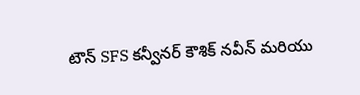టౌన్ SFS కన్వీనర్ కౌశిక్ నవీన్ మరియు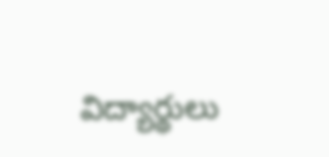విద్యార్థులు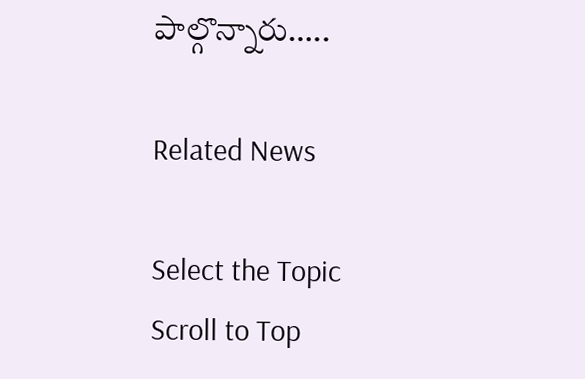పాల్గొన్నారు…..

Related News

Select the Topic
Scroll to Top